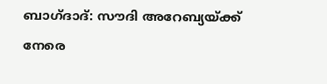ബാഗ്ദാദ്: സൗദി അറേബ്യയ്ക്ക് നേരെ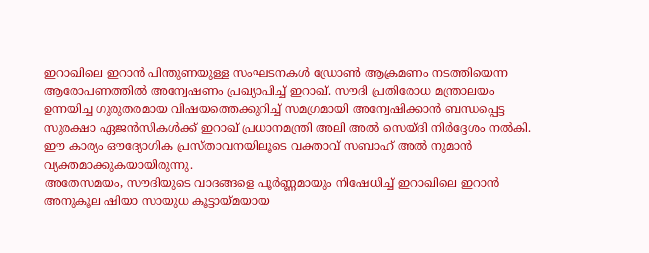ഇറാഖിലെ ഇറാൻ പിന്തുണയുള്ള സംഘടനകൾ ഡ്രോൺ ആക്രമണം നടത്തിയെന്ന ആരോപണത്തിൽ അന്വേഷണം പ്രഖ്യാപിച്ച് ഇറാഖ്. സൗദി പ്രതിരോധ മന്ത്രാലയം ഉന്നയിച്ച ഗുരുതരമായ വിഷയത്തെക്കുറിച്ച് സമഗ്രമായി അന്വേഷിക്കാൻ ബന്ധപ്പെട്ട സുരക്ഷാ ഏജൻസികൾക്ക് ഇറാഖ് പ്രധാനമന്ത്രി അലി അൽ സെയ്ദി നിർദ്ദേശം നൽകി. ഈ കാര്യം ഔദ്യോഗിക പ്രസ്താവനയിലൂടെ വക്താവ് സബാഹ് അൽ നുമാൻ വ്യക്തമാക്കുകയായിരുന്നു.
അതേസമയം, സൗദിയുടെ വാദങ്ങളെ പൂർണ്ണമായും നിഷേധിച്ച് ഇറാഖിലെ ഇറാൻ അനുകൂല ഷിയാ സായുധ കൂട്ടായ്മയായ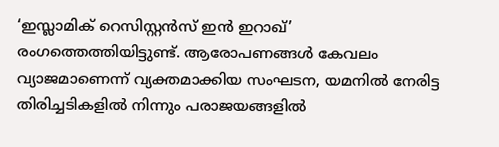‘ഇസ്ലാമിക് റെസിസ്റ്റൻസ് ഇൻ ഇറാഖ്’ രംഗത്തെത്തിയിട്ടുണ്ട്. ആരോപണങ്ങൾ കേവലം വ്യാജമാണെന്ന് വ്യക്തമാക്കിയ സംഘടന, യമനിൽ നേരിട്ട തിരിച്ചടികളിൽ നിന്നും പരാജയങ്ങളിൽ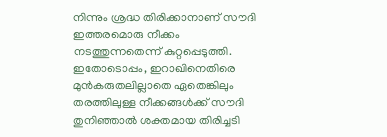നിന്നും ശ്രദ്ധ തിരിക്കാനാണ് സൗദി ഇത്തരമൊരു നീക്കം നടത്തുന്നതെന്ന് കുറ്റപ്പെടുത്തി. ഇതോടൊപ്പം, ഇറാഖിനെതിരെ മുൻകരുതലില്ലാതെ ഏതെങ്കിലും തരത്തിലുള്ള നീക്കങ്ങൾക്ക് സൗദി തുനിഞ്ഞാൽ ശക്തമായ തിരിച്ചടി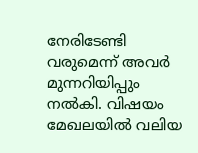നേരിടേണ്ടി വരുമെന്ന് അവർ മുന്നറിയിപ്പും നൽകി. വിഷയം മേഖലയിൽ വലിയ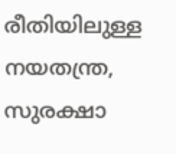രീതിയിലുള്ള നയതന്ത്ര, സുരക്ഷാ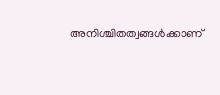അനിശ്ചിതത്വങ്ങൾക്കാണ്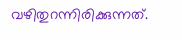വഴിതുറന്നിരിക്കുന്നത്.